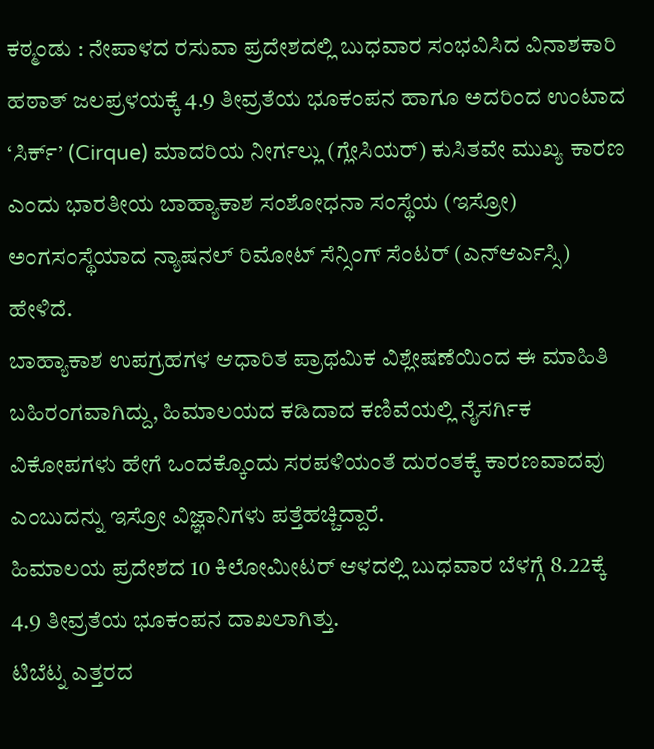ಕಠ್ಮಂಡು : ನೇಪಾಳದ ರಸುವಾ ಪ್ರದೇಶದಲ್ಲಿ ಬುಧವಾರ ಸಂಭವಿಸಿದ ವಿನಾಶಕಾರಿ ಹಠಾತ್ ಜಲಪ್ರಳಯಕ್ಕೆ 4.9 ತೀವ್ರತೆಯ ಭೂಕಂಪನ ಹಾಗೂ ಅದರಿಂದ ಉಂಟಾದ ‘ಸಿರ್ಕ್’ (Cirque) ಮಾದರಿಯ ನೀರ್ಗಲ್ಲು (ಗ್ಲೇಸಿಯರ್) ಕುಸಿತವೇ ಮುಖ್ಯ ಕಾರಣ ಎಂದು ಭಾರತೀಯ ಬಾಹ್ಯಾಕಾಶ ಸಂಶೋಧನಾ ಸಂಸ್ಥೆಯ (ಇಸ್ರೋ) ಅಂಗಸಂಸ್ಥೆಯಾದ ನ್ಯಾಷನಲ್ ರಿಮೋಟ್ ಸೆನ್ಸಿಂಗ್ ಸೆಂಟರ್ (ಎನ್ಆರ್ಎಸ್ಸಿ) ಹೇಳಿದೆ.
ಬಾಹ್ಯಾಕಾಶ ಉಪಗ್ರಹಗಳ ಆಧಾರಿತ ಪ್ರಾಥಮಿಕ ವಿಶ್ಲೇಷಣೆಯಿಂದ ಈ ಮಾಹಿತಿ ಬಹಿರಂಗವಾಗಿದ್ದು, ಹಿಮಾಲಯದ ಕಡಿದಾದ ಕಣಿವೆಯಲ್ಲಿ ನೈಸರ್ಗಿಕ ವಿಕೋಪಗಳು ಹೇಗೆ ಒಂದಕ್ಕೊಂದು ಸರಪಳಿಯಂತೆ ದುರಂತಕ್ಕೆ ಕಾರಣವಾದವು ಎಂಬುದನ್ನು ಇಸ್ರೋ ವಿಜ್ಞಾನಿಗಳು ಪತ್ತೆಹಚ್ಚಿದ್ದಾರೆ.
ಹಿಮಾಲಯ ಪ್ರದೇಶದ 10 ಕಿಲೋಮೀಟರ್ ಆಳದಲ್ಲಿ ಬುಧವಾರ ಬೆಳಗ್ಗೆ 8.22ಕ್ಕೆ 4.9 ತೀವ್ರತೆಯ ಭೂಕಂಪನ ದಾಖಲಾಗಿತ್ತು.
ಟಿಬೆಟ್ನ ಎತ್ತರದ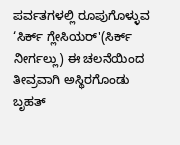ಪರ್ವತಗಳಲ್ಲಿ ರೂಪುಗೊಳ್ಳುವ ‘ಸಿರ್ಕ್ ಗ್ಲೇಸಿಯರ್'(ಸಿರ್ಕ್ ನೀರ್ಗಲ್ಲು) ಈ ಚಲನೆಯಿಂದ ತೀವ್ರವಾಗಿ ಅಸ್ಥಿರಗೊಂಡು ಬೃಹತ್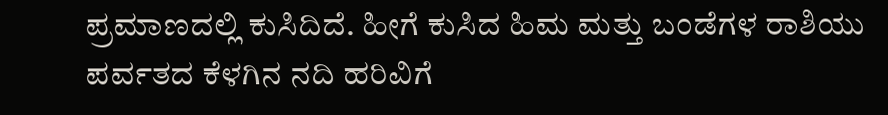ಪ್ರಮಾಣದಲ್ಲಿ ಕುಸಿದಿದೆ. ಹೀಗೆ ಕುಸಿದ ಹಿಮ ಮತ್ತು ಬಂಡೆಗಳ ರಾಶಿಯು ಪರ್ವತದ ಕೆಳಗಿನ ನದಿ ಹರಿವಿಗೆ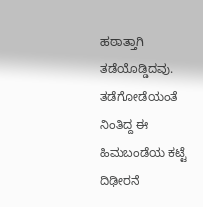ಹಠಾತ್ತಾಗಿ ತಡೆಯೊಡ್ಡಿದವು. ತಡೆಗೋಡೆಯಂತೆ ನಿಂತಿದ್ದ ಈ ಹಿಮಬಂಡೆಯ ಕಟ್ಟೆ ದಿಢೀರನೆ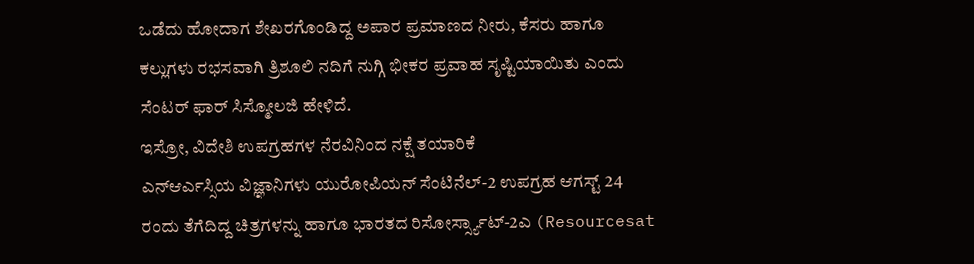ಒಡೆದು ಹೋದಾಗ ಶೇಖರಗೊಂಡಿದ್ದ ಅಪಾರ ಪ್ರಮಾಣದ ನೀರು, ಕೆಸರು ಹಾಗೂ ಕಲ್ಲುಗಳು ರಭಸವಾಗಿ ತ್ರಿಶೂಲಿ ನದಿಗೆ ನುಗ್ಗಿ ಭೀಕರ ಪ್ರವಾಹ ಸೃಷ್ಟಿಯಾಯಿತು ಎಂದು ಸೆಂಟರ್ ಫಾರ್ ಸಿಸ್ಮೋಲಜಿ ಹೇಳಿದೆ.
ಇಸ್ರೋ, ವಿದೇಶಿ ಉಪಗ್ರಹಗಳ ನೆರವಿನಿಂದ ನಕ್ಷೆ ತಯಾರಿಕೆ
ಎನ್ಆರ್ಎಸ್ಸಿಯ ವಿಜ್ಞಾನಿಗಳು ಯುರೋಪಿಯನ್ ಸೆಂಟಿನೆಲ್-2 ಉಪಗ್ರಹ ಆಗಸ್ಟ್ 24 ರಂದು ತೆಗೆದಿದ್ದ ಚಿತ್ರಗಳನ್ನು ಹಾಗೂ ಭಾರತದ ರಿಸೋರ್ಸ್ಸ್ಯಾಟ್-2ಎ (Resourcesat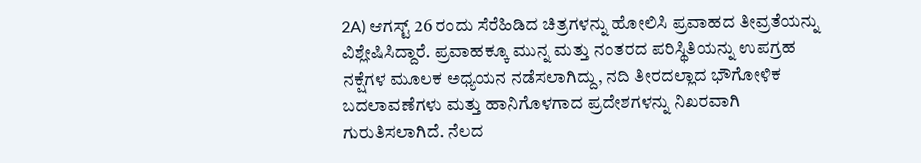2A) ಆಗಸ್ಟ್ 26 ರಂದು ಸೆರೆಹಿಡಿದ ಚಿತ್ರಗಳನ್ನು ಹೋಲಿಸಿ ಪ್ರವಾಹದ ತೀವ್ರತೆಯನ್ನು ವಿಶ್ಲೇಷಿಸಿದ್ದಾರೆ. ಪ್ರವಾಹಕ್ಕೂ ಮುನ್ನ ಮತ್ತು ನಂತರದ ಪರಿಸ್ಥಿತಿಯನ್ನು ಉಪಗ್ರಹ ನಕ್ಷೆಗಳ ಮೂಲಕ ಅಧ್ಯಯನ ನಡೆಸಲಾಗಿದ್ದು, ನದಿ ತೀರದಲ್ಲಾದ ಭೌಗೋಳಿಕ ಬದಲಾವಣೆಗಳು ಮತ್ತು ಹಾನಿಗೊಳಗಾದ ಪ್ರದೇಶಗಳನ್ನು ನಿಖರವಾಗಿ ಗುರುತಿಸಲಾಗಿದೆ. ನೆಲದ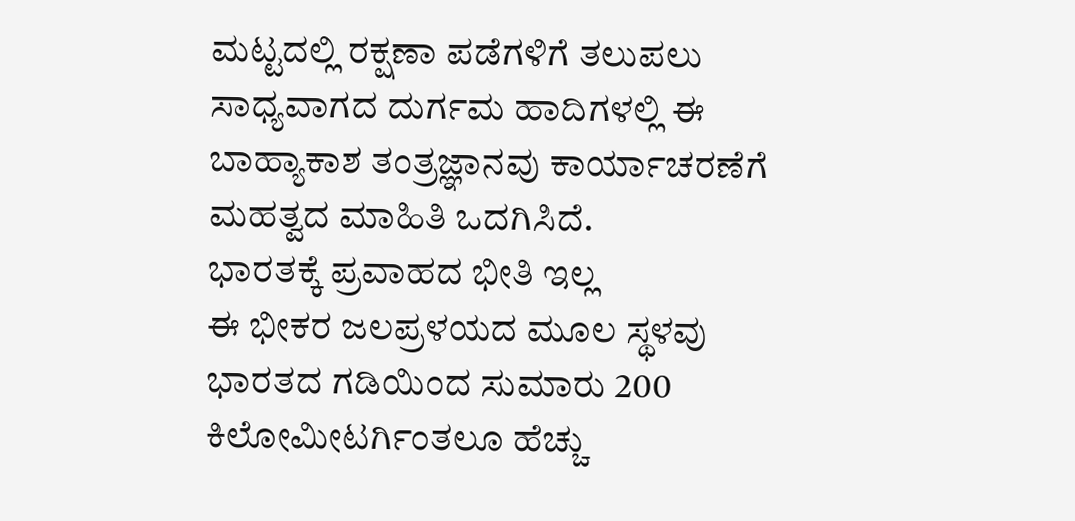ಮಟ್ಟದಲ್ಲಿ ರಕ್ಷಣಾ ಪಡೆಗಳಿಗೆ ತಲುಪಲು ಸಾಧ್ಯವಾಗದ ದುರ್ಗಮ ಹಾದಿಗಳಲ್ಲಿ ಈ ಬಾಹ್ಯಾಕಾಶ ತಂತ್ರಜ್ಞಾನವು ಕಾರ್ಯಾಚರಣೆಗೆ ಮಹತ್ವದ ಮಾಹಿತಿ ಒದಗಿಸಿದೆ.
ಭಾರತಕ್ಕೆ ಪ್ರವಾಹದ ಭೀತಿ ಇಲ್ಲ
ಈ ಭೀಕರ ಜಲಪ್ರಳಯದ ಮೂಲ ಸ್ಥಳವು ಭಾರತದ ಗಡಿಯಿಂದ ಸುಮಾರು 200 ಕಿಲೋಮೀಟರ್ಗಿಂತಲೂ ಹೆಚ್ಚು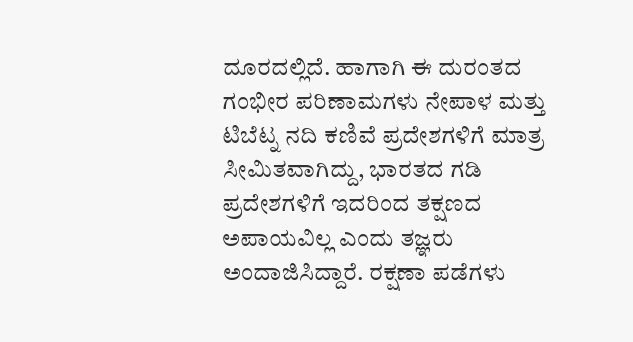ದೂರದಲ್ಲಿದೆ. ಹಾಗಾಗಿ ಈ ದುರಂತದ ಗಂಭೀರ ಪರಿಣಾಮಗಳು ನೇಪಾಳ ಮತ್ತು ಟಿಬೆಟ್ನ ನದಿ ಕಣಿವೆ ಪ್ರದೇಶಗಳಿಗೆ ಮಾತ್ರ ಸೀಮಿತವಾಗಿದ್ದು, ಭಾರತದ ಗಡಿ ಪ್ರದೇಶಗಳಿಗೆ ಇದರಿಂದ ತಕ್ಷಣದ ಅಪಾಯವಿಲ್ಲ ಎಂದು ತಜ್ಞರು ಅಂದಾಜಿಸಿದ್ದಾರೆ. ರಕ್ಷಣಾ ಪಡೆಗಳು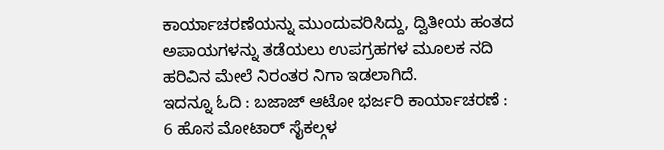ಕಾರ್ಯಾಚರಣೆಯನ್ನು ಮುಂದುವರಿಸಿದ್ದು, ದ್ವಿತೀಯ ಹಂತದ ಅಪಾಯಗಳನ್ನು ತಡೆಯಲು ಉಪಗ್ರಹಗಳ ಮೂಲಕ ನದಿ ಹರಿವಿನ ಮೇಲೆ ನಿರಂತರ ನಿಗಾ ಇಡಲಾಗಿದೆ.
ಇದನ್ನೂ ಓದಿ : ಬಜಾಜ್ ಆಟೋ ಭರ್ಜರಿ ಕಾರ್ಯಾಚರಣೆ : 6 ಹೊಸ ಮೋಟಾರ್ ಸೈಕಲ್ಗಳ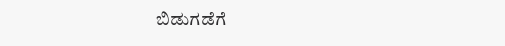ಬಿಡುಗಡೆಗೆ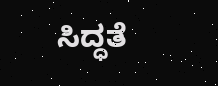ಸಿದ್ಧತೆ